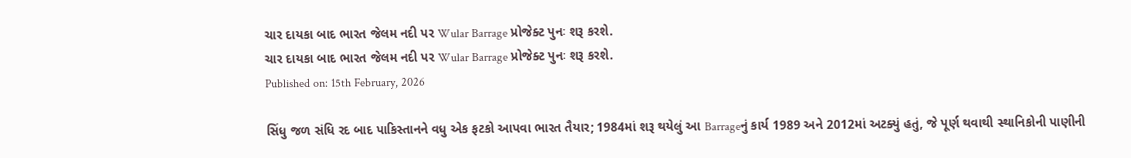ચાર દાયકા બાદ ભારત જેલમ નદી પર Wular Barrage પ્રોજેક્ટ પુનઃ શરૂ કરશે.
ચાર દાયકા બાદ ભારત જેલમ નદી પર Wular Barrage પ્રોજેક્ટ પુનઃ શરૂ કરશે.
Published on: 15th February, 2026

સિંધુ જળ સંધિ રદ બાદ પાકિસ્તાનને વધુ એક ફટકો આપવા ભારત તૈયાર; 1984માં શરૂ થયેલું આ Barrageનું કાર્ય 1989 અને 2012માં અટક્યું હતું, જે પૂર્ણ થવાથી સ્થાનિકોની પાણીની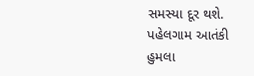સમસ્યા દૂર થશે. પહેલગામ આતંકી હુમલા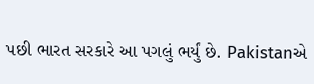પછી ભારત સરકારે આ પગલું ભર્યું છે. Pakistanએ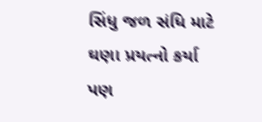સિંધુ જળ સંધિ માટે ઘણા પ્રયત્નો કર્યા પણ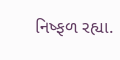નિષ્ફળ રહ્યા.